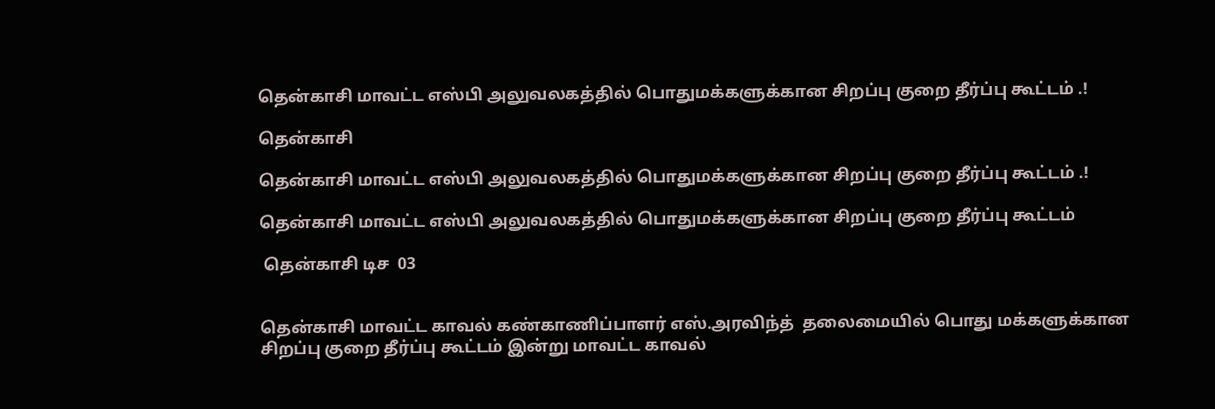தென்காசி மாவட்ட எஸ்பி அலுவலகத்தில் பொதுமக்களுக்கான சிறப்பு குறை தீர்ப்பு கூட்டம் .!

தென்காசி

தென்காசி மாவட்ட எஸ்பி அலுவலகத்தில் பொதுமக்களுக்கான சிறப்பு குறை தீர்ப்பு கூட்டம் .!

தென்காசி மாவட்ட எஸ்பி அலுவலகத்தில் பொதுமக்களுக்கான சிறப்பு குறை தீர்ப்பு கூட்டம்

 தென்காசி டிச  03


தென்காசி மாவட்ட காவல் கண்காணிப்பாளர் எஸ்.அரவிந்த்  தலைமையில் பொது மக்களுக்கான சிறப்பு குறை தீர்ப்பு கூட்டம் இன்று மாவட்ட காவல்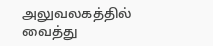அலுவலகத்தில் வைத்து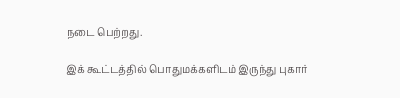நடை பெற்றது.

இக் கூட்டத்தில் பொதுமக்களிடம் இருந்து புகார்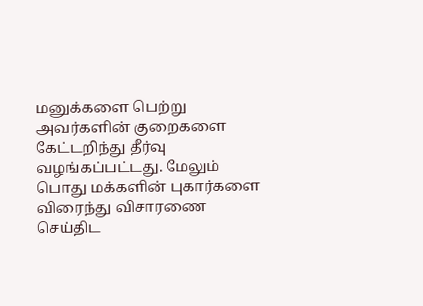மனுக்களை பெற்று அவர்களின் குறைகளை கேட்டறிந்து தீர்வு வழங்கப்பட்டது. மேலும் பொது மக்களின் புகார்களை விரைந்து விசாரணை செய்திட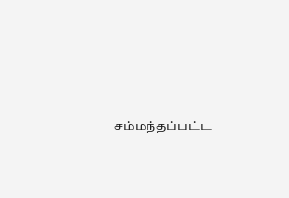சம்மந்தப்பட்ட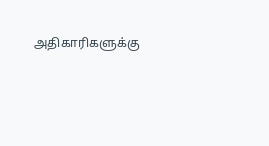அதிகாரிகளுக்கு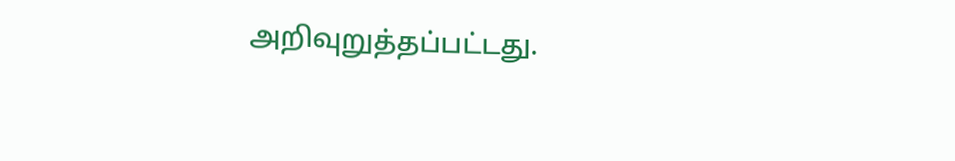அறிவுறுத்தப்பட்டது.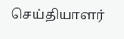செய்தியாளர்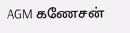AGM கணேசன்